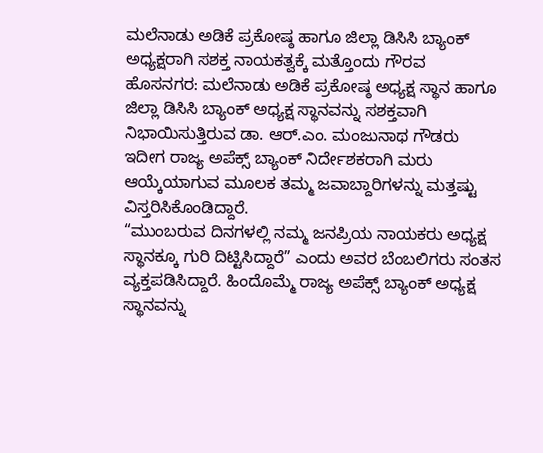ಮಲೆನಾಡು ಅಡಿಕೆ ಪ್ರಕೋಷ್ಠ ಹಾಗೂ ಜಿಲ್ಲಾ ಡಿಸಿಸಿ ಬ್ಯಾಂಕ್ ಅಧ್ಯಕ್ಷರಾಗಿ ಸಶಕ್ತ ನಾಯಕತ್ವಕ್ಕೆ ಮತ್ತೊಂದು ಗೌರವ
ಹೊಸನಗರ: ಮಲೆನಾಡು ಅಡಿಕೆ ಪ್ರಕೋಷ್ಠ ಅಧ್ಯಕ್ಷ ಸ್ಥಾನ ಹಾಗೂ ಜಿಲ್ಲಾ ಡಿಸಿಸಿ ಬ್ಯಾಂಕ್ ಅಧ್ಯಕ್ಷ ಸ್ಥಾನವನ್ನು ಸಶಕ್ತವಾಗಿ ನಿಭಾಯಿಸುತ್ತಿರುವ ಡಾ. ಆರ್.ಎಂ. ಮಂಜುನಾಥ ಗೌಡರು ಇದೀಗ ರಾಜ್ಯ ಅಪೆಕ್ಸ್ ಬ್ಯಾಂಕ್ ನಿರ್ದೇಶಕರಾಗಿ ಮರು ಆಯ್ಕೆಯಾಗುವ ಮೂಲಕ ತಮ್ಮ ಜವಾಬ್ದಾರಿಗಳನ್ನು ಮತ್ತಷ್ಟು ವಿಸ್ತರಿಸಿಕೊಂಡಿದ್ದಾರೆ.
“ಮುಂಬರುವ ದಿನಗಳಲ್ಲಿ ನಮ್ಮ ಜನಪ್ರಿಯ ನಾಯಕರು ಅಧ್ಯಕ್ಷ ಸ್ಥಾನಕ್ಕೂ ಗುರಿ ದಿಟ್ಟಿಸಿದ್ದಾರೆ” ಎಂದು ಅವರ ಬೆಂಬಲಿಗರು ಸಂತಸ ವ್ಯಕ್ತಪಡಿಸಿದ್ದಾರೆ. ಹಿಂದೊಮ್ಮೆ ರಾಜ್ಯ ಅಪೆಕ್ಸ್ ಬ್ಯಾಂಕ್ ಅಧ್ಯಕ್ಷ ಸ್ಥಾನವನ್ನು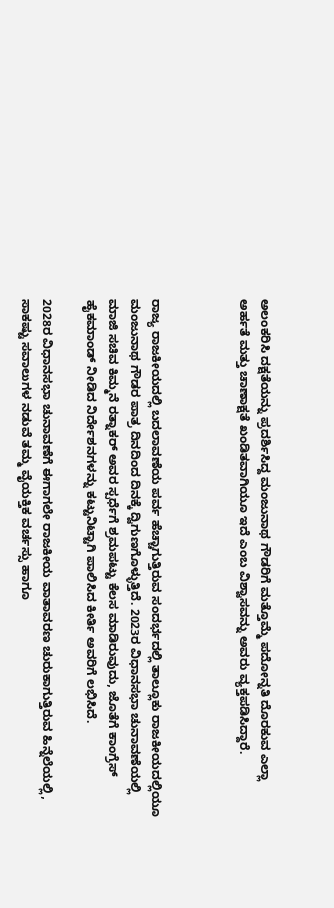ಅಲಂಕರಿಸಿ ದಕ್ಷತೆಯನ್ನು ಪ್ರದರ್ಶಿಸಿದ್ದ ಮಂಜುನಾಥ ಗೌಡರಿಗೆ ಮತ್ತೊಮ್ಮೆ ಪದೋನ್ನತಿ ದೊರಕುವ ಎಲ್ಲಾ ಅರ್ಹತೆ ಮತ್ತು ಚಾಣಾಕ್ಷತೆ ಖಂಡಿತವಾಗಿಯೂ ಇದೆ ಎಂಬ ವಿಶ್ವಾಸವನ್ನು ಅವರು ವ್ಯಕ್ತಪಡಿಸಿದ್ದಾರೆ.



ರಾಜ್ಯ ರಾಜಕೀಯದಲ್ಲಿ ಬದಲಾವಣೆಯ ಪರ್ವ ಹೆಚ್ಚಾಗುತ್ತಿರುವ ಸಂದರ್ಭದಲ್ಲಿ ತಾಲ್ಲೂಕು ರಾಜಕೀಯದಲ್ಲಿಯೂ ಮಂಜುನಾಥ ಗೌಡರ ಪಾತ್ರ ದಿನದಿಂದ ದಿನಕ್ಕೆ ದ್ವಿಗುಣಗೊಳ್ಳುತ್ತಿದೆ. 2023ರ ವಿಧಾನಸಭಾ ಚುನಾವಣೆಯಲ್ಲಿ ಮಾಜಿ ಸಚಿವ ಕಿಮ್ಮನೆ ರತ್ನಾಕರ್ ಅವರ ಸ್ಪರ್ಧೆಗೆ ಶ್ರಮಪಟ್ಟು ಕೆಲಸ ಮಾಡಿರುವುದು, ಜೊತೆಗೆ ಕಾಂಗ್ರೆಸ್ ಹೈಕಮಾಂಡ್ ನೀಡಿದ ನಿರ್ದೇಶನಗಳನ್ನು ಕಟ್ಟುನಿಟ್ಟಾಗಿ ಪಾಲಿಸಿದ ಕೀರ್ತಿ ಅವರಿಗೆ ಲಭಿಸಿದೆ.

2028ರ ವಿಧಾನಸಭಾ ಚುನಾವಣೆಗೆ ಈಗಾಗಲೇ ರಾಜಕೀಯ ವಾತಾವರಣ ಚುರುಕಾಗುತ್ತಿರುವ ಹಿನ್ನೆಲೆಯಲ್ಲಿ, ಸಾಕಷ್ಟು ಸವಾಲುಗಳ ನಡುವೆ ತಮ್ಮ ವೈಯಕ್ತಿಕ ವರ್ಚಸ್ಸು ಹಾಗೂ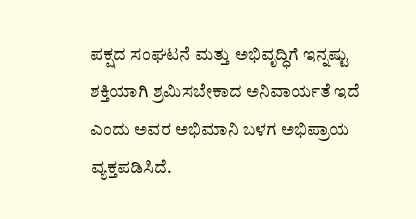ಪಕ್ಷದ ಸಂಘಟನೆ ಮತ್ತು ಅಭಿವೃದ್ಧಿಗೆ ಇನ್ನಷ್ಟು ಶಕ್ತಿಯಾಗಿ ಶ್ರಮಿಸಬೇಕಾದ ಅನಿವಾರ್ಯತೆ ಇದೆ ಎಂದು ಅವರ ಅಭಿಮಾನಿ ಬಳಗ ಅಭಿಪ್ರಾಯ ವ್ಯಕ್ತಪಡಿಸಿದೆ.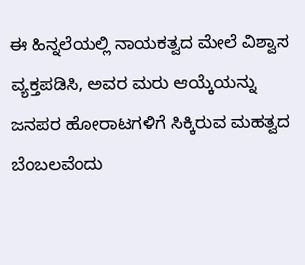ಈ ಹಿನ್ನಲೆಯಲ್ಲಿ ನಾಯಕತ್ವದ ಮೇಲೆ ವಿಶ್ವಾಸ ವ್ಯಕ್ತಪಡಿಸಿ, ಅವರ ಮರು ಆಯ್ಕೆಯನ್ನು ಜನಪರ ಹೋರಾಟಗಳಿಗೆ ಸಿಕ್ಕಿರುವ ಮಹತ್ವದ ಬೆಂಬಲವೆಂದು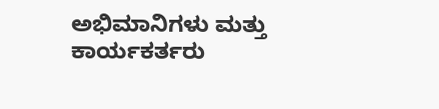ಅಭಿಮಾನಿಗಳು ಮತ್ತು ಕಾರ್ಯಕರ್ತರು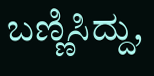ಬಣ್ಣಿಸಿದ್ದು,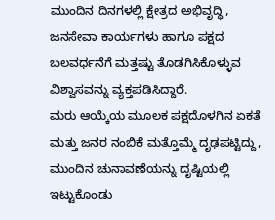ಮುಂದಿನ ದಿನಗಳಲ್ಲಿ ಕ್ಷೇತ್ರದ ಅಭಿವೃದ್ಧಿ, ಜನಸೇವಾ ಕಾರ್ಯಗಳು ಹಾಗೂ ಪಕ್ಷದ ಬಲವರ್ಧನೆಗೆ ಮತ್ತಷ್ಟು ತೊಡಗಿಸಿಕೊಳ್ಳುವ ವಿಶ್ವಾಸವನ್ನು ವ್ಯಕ್ತಪಡಿಸಿದ್ದಾರೆ.
ಮರು ಆಯ್ಕೆಯ ಮೂಲಕ ಪಕ್ಷದೊಳಗಿನ ಏಕತೆ ಮತ್ತು ಜನರ ನಂಬಿಕೆ ಮತ್ತೊಮ್ಮೆ ದೃಢಪಟ್ಟಿದ್ದು, ಮುಂದಿನ ಚುನಾವಣೆಯನ್ನು ದೃಷ್ಟಿಯಲ್ಲಿ ಇಟ್ಟುಕೊಂಡು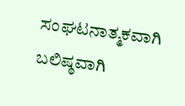ಸಂಘಟನಾತ್ಮಕವಾಗಿ ಬಲಿಷ್ಠವಾಗಿ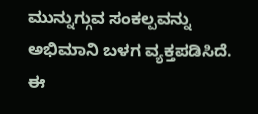ಮುನ್ನುಗ್ಗುವ ಸಂಕಲ್ಪವನ್ನು ಅಭಿಮಾನಿ ಬಳಗ ವ್ಯಕ್ತಪಡಿಸಿದೆ. ಈ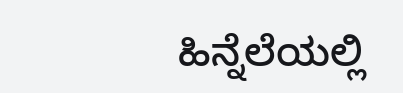ಹಿನ್ನೆಲೆಯಲ್ಲಿ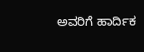ಅವರಿಗೆ ಹಾರ್ದಿಕ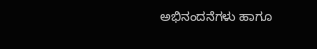ಅಭಿನಂದನೆಗಳು ಹಾಗೂ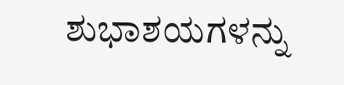ಶುಭಾಶಯಗಳನ್ನು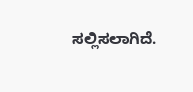ಸಲ್ಲಿಸಲಾಗಿದೆ.